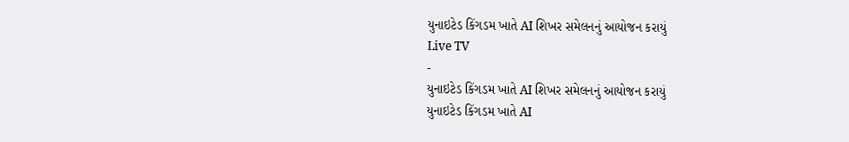યુનાઇટેડ કિંગડમ ખાતે AI શિખર સમેલનનું આયોજન કરાયું
Live TV
-
યુનાઇટેડ કિંગડમ ખાતે AI શિખર સમેલનનું આયોજન કરાયું
યુનાઇટેડ કિંગડમ ખાતે AI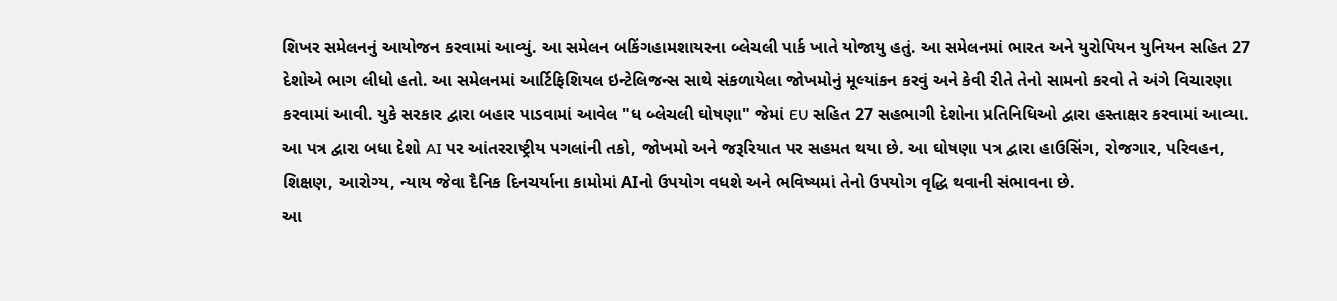શિખર સમેલનનું આયોજન કરવામાં આવ્યું. આ સમેલન બકિંગહામશાયરના બ્લેચલી પાર્ક ખાતે યોજાયુ હતું. આ સમેલનમાં ભારત અને યુરોપિયન યુનિયન સહિત 27 દેશોએ ભાગ લીધો હતો. આ સમેલનમાં આર્ટિફિશિયલ ઇન્ટેલિજન્સ સાથે સંકળાયેલા જોખમોનું મૂલ્યાંકન કરવું અને કેવી રીતે તેનો સામનો કરવો તે અંગે વિચારણા કરવામાં આવી. યુકે સરકાર દ્વારા બહાર પાડવામાં આવેલ "ધ બ્લેચલી ઘોષણા" જેમાં EU સહિત 27 સહભાગી દેશોના પ્રતિનિધિઓ દ્વારા હસ્તાક્ષર કરવામાં આવ્યા. આ પત્ર દ્વારા બધા દેશો AI પર આંતરરાષ્ટ્રીય પગલાંની તકો, જોખમો અને જરૂરિયાત પર સહમત થયા છે. આ ઘોષણા પત્ર દ્વારા હાઉસિંગ, રોજગાર, પરિવહન, શિક્ષણ, આરોગ્ય, ન્યાય જેવા દૈનિક દિનચર્યાના કામોમાં AIનો ઉપયોગ વધશે અને ભવિષ્યમાં તેનો ઉપયોગ વૃદ્ધિ થવાની સંભાવના છે.
આ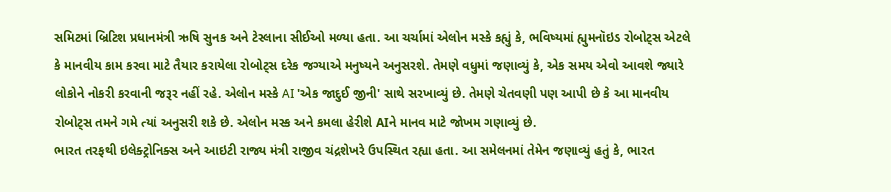સમિટમાં બ્રિટિશ પ્રધાનમંત્રી ઋષિ સુનક અને ટેસ્લાના સીઈઓ મળ્યા હતા. આ ચર્ચામાં એલોન મસ્કે કહ્યું કે, ભવિષ્યમાં હ્યુમનૉઇડ રોબોટ્સ એટલે કે માનવીય કામ કરવા માટે તૈયાર કરાયેલા રોબોટ્સ દરેક જગ્યાએ મનુષ્યને અનુસરશે. તેમણે વધુમાં જણાવ્યું કે, એક સમય એવો આવશે જ્યારે લોકોને નોકરી કરવાની જરૂર નહીં રહે. એલોન મસ્કે AI 'એક જાદુઈ જીની' સાથે સરખાવ્યું છે. તેમણે ચેતવણી પણ આપી છે કે આ માનવીય રોબોટ્સ તમને ગમે ત્યાં અનુસરી શકે છે. એલોન મસ્ક અને કમલા હેરીશે AIને માનવ માટે જોખમ ગણાવ્યું છે.
ભારત તરફથી ઇલેક્ટ્રોનિક્સ અને આઇટી રાજ્ય મંત્રી રાજીવ ચંદ્રશેખરે ઉપસ્થિત રહ્યા હતા. આ સમેલનમાં તેમેન જણાવ્યું હતું કે, ભારત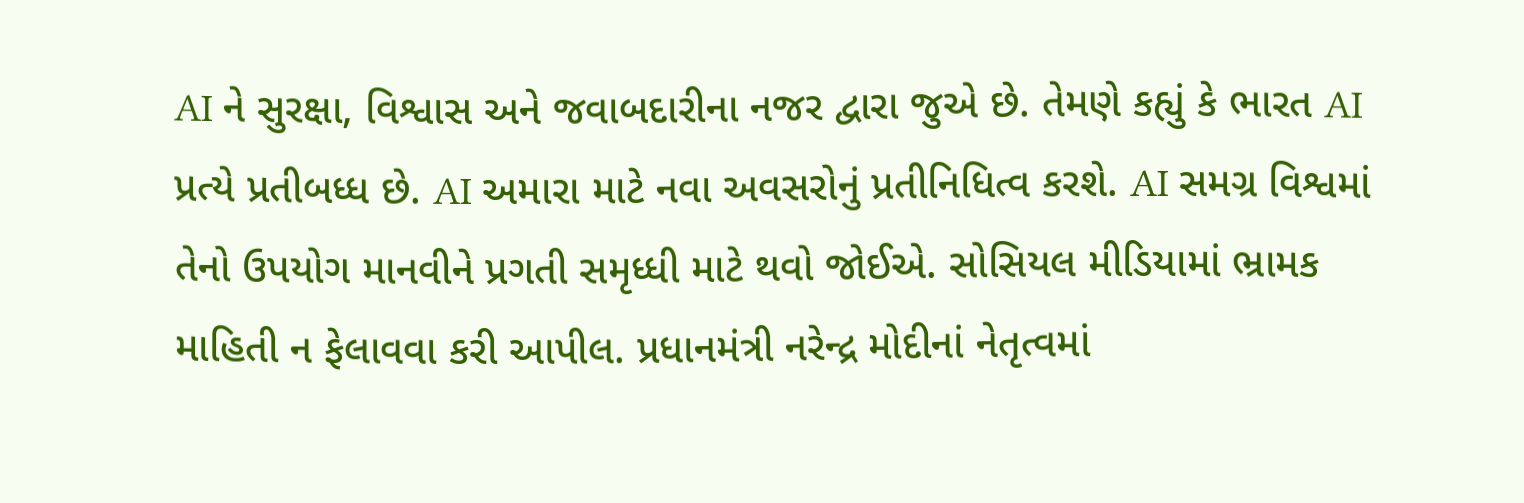AI ને સુરક્ષા, વિશ્વાસ અને જવાબદારીના નજર દ્વારા જુએ છે. તેમણે કહ્યું કે ભારત AI પ્રત્યે પ્રતીબધ્ધ છે. AI અમારા માટે નવા અવસરોનું પ્રતીનિધિત્વ કરશે. AI સમગ્ર વિશ્વમાં તેનો ઉપયોગ માનવીને પ્રગતી સમૃધ્ધી માટે થવો જોઈએ. સોસિયલ મીડિયામાં ભ્રામક માહિતી ન ફેલાવવા કરી આપીલ. પ્રધાનમંત્રી નરેન્દ્ર મોદીનાં નેતૃત્વમાં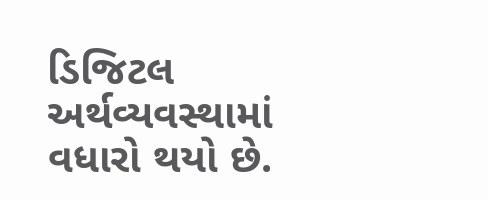ડિજિટલ અર્થવ્યવસ્થામાં વધારો થયો છે.